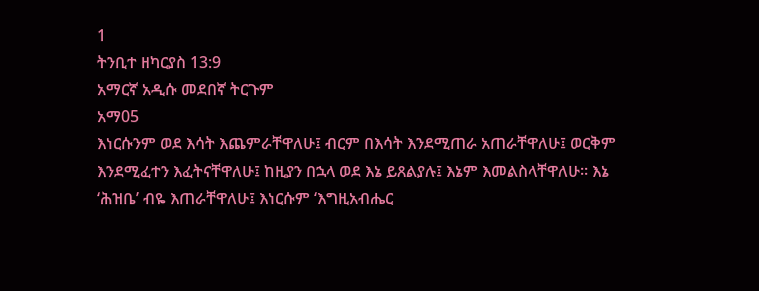1
ትንቢተ ዘካርያስ 13:9
አማርኛ አዲሱ መደበኛ ትርጉም
አማ05
እነርሱንም ወደ እሳት እጨምራቸዋለሁ፤ ብርም በእሳት እንደሚጠራ አጠራቸዋለሁ፤ ወርቅም እንደሚፈተን እፈትናቸዋለሁ፤ ከዚያን በኋላ ወደ እኔ ይጸልያሉ፤ እኔም እመልስላቸዋለሁ። እኔ ‘ሕዝቤ’ ብዬ እጠራቸዋለሁ፤ እነርሱም ‘እግዚአብሔር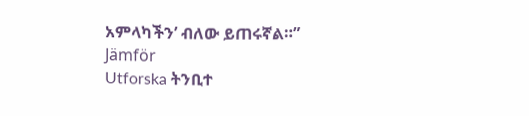አምላካችን’ ብለው ይጠሩኛል።”
Jämför
Utforska ትንቢተ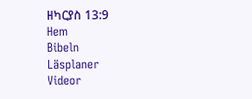ዘካርያስ 13:9
Hem
Bibeln
Läsplaner
Videor